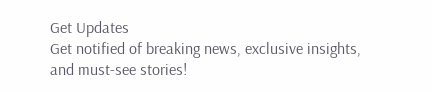Get Updates
Get notified of breaking news, exclusive insights, and must-see stories!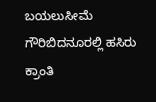ಬಯಲುಸೀಮೆ ಗೌರಿಬಿದನೂರಲ್ಲಿ ಹಸಿರು ಕ್ರಾಂತಿ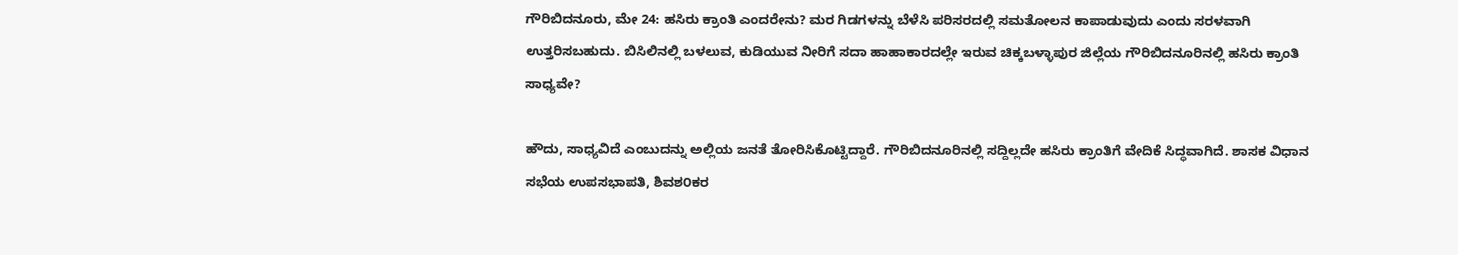ಗೌರಿಬಿದನೂರು, ಮೇ 24: ಹಸಿರು ಕ್ರಾಂತಿ ಎಂದರೇನು? ಮರ ಗಿಡಗಳನ್ನು ಬೆಳೆಸಿ ಪರಿಸರದಲ್ಲಿ ಸಮತೋಲನ ಕಾಪಾಡುವುದು ಎಂದು ಸರಳವಾಗಿ ಉತ್ತರಿಸಬಹುದು. ಬಿಸಿಲಿನಲ್ಲಿ ಬಳಲುವ, ಕುಡಿಯುವ ನೀರಿಗೆ ಸದಾ ಹಾಹಾಕಾರದಲ್ಲೇ ಇರುವ ಚಿಕ್ಕಬಳ್ಳಾಪುರ ಜಿಲ್ಲೆಯ ಗೌರಿಬಿದನೂರಿನಲ್ಲಿ ಹಸಿರು ಕ್ರಾಂತಿ ಸಾಧ್ಯವೇ?

ಹೌದು, ಸಾಧ್ಯವಿದೆ ಎಂಬುದನ್ನು ಅಲ್ಲಿಯ ಜನತೆ ತೋರಿಸಿಕೊಟ್ಟಿದ್ದಾರೆ. ಗೌರಿಬಿದನೂರಿನಲ್ಲಿ ಸದ್ದಿಲ್ಲದೇ ಹಸಿರು ಕ್ರಾಂತಿಗೆ ವೇದಿಕೆ ಸಿದ್ಧವಾಗಿದೆ. ಶಾಸಕ ವಿಧಾನ ಸಭೆಯ ಉಪಸಭಾಪತಿ, ಶಿವಶ೦ಕರ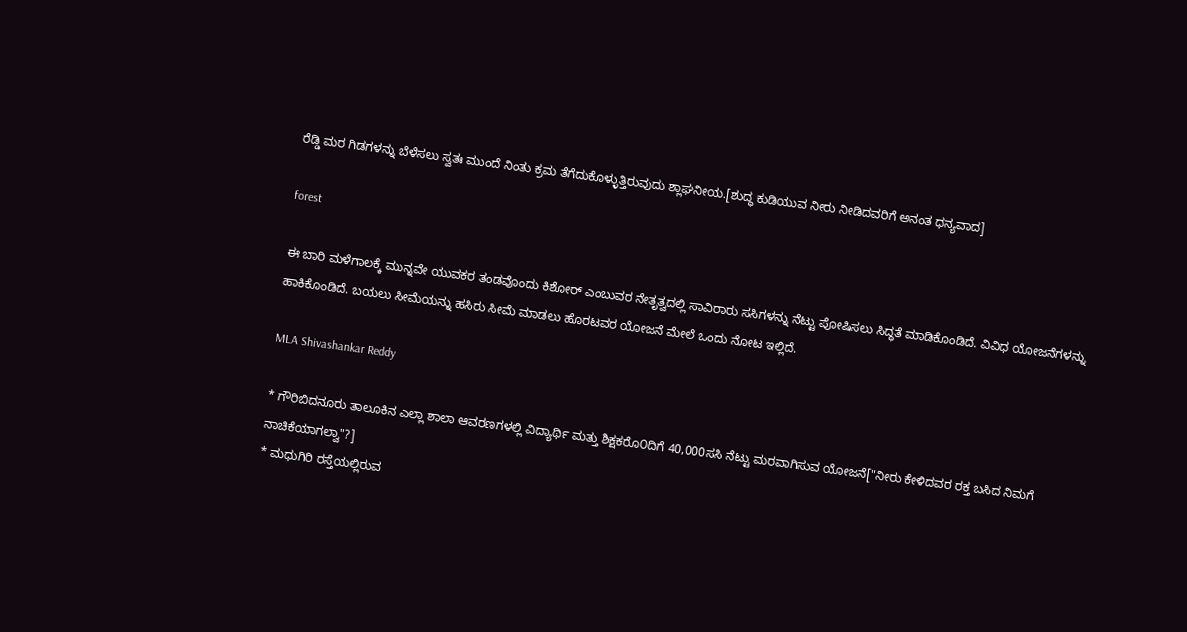ರೆಡ್ಡಿ ಮರ ಗಿಡಗಳನ್ನು ಬೆಳೆಸಲು ಸ್ವತಃ ಮುಂದೆ ನಿಂತು ಕ್ರಮ ತೆಗೆದುಕೊಳ್ಳುತ್ತಿರುವುದು ಶ್ಲಾಘನೀಯ.[ಶುದ್ಧ ಕುಡಿಯುವ ನೀರು ನೀಡಿದವರಿಗೆ ಅನಂತ ಧನ್ಯವಾದ]

forest

ಈ ಬಾರಿ ಮಳೆಗಾಲಕ್ಕೆ ಮುನ್ನವೇ ಯುವಕರ ತಂಡವೊಂದು ಕಿಶೋರ್ ಎಂಬುವರ ನೇತೃತ್ವದಲ್ಲಿ ಸಾವಿರಾರು ಸಸಿಗಳನ್ನು ನೆಟ್ಟು ಪೋಷಿಸಲು ಸಿದ್ಧತೆ ಮಾಡಿಕೊಂಡಿದೆ. ವಿವಿಧ ಯೋಜನೆಗಳನ್ನು ಹಾಕಿಕೊಂಡಿದೆ. ಬಯಲು ಸೀಮೆಯನ್ನು ಹಸಿರು ಸೀಮೆ ಮಾಡಲು ಹೊರಟವರ ಯೋಜನೆ ಮೇಲೆ ಒಂದು ನೋಟ ಇಲ್ಲಿದೆ.

MLA Shivashankar Reddy

* ಗೌರಿಬಿದನೂರು ತಾಲೂಕಿನ ಎಲ್ಲಾ ಶಾಲಾ ಆವರಣಗಳಲ್ಲಿ ವಿದ್ಯಾರ್ಥಿ ಮತ್ತು ಶಿಕ್ಷಕರೊ೦ದಿಗೆ 40,000ಸಸಿ ನೆಟ್ಟು ಮರವಾಗಿಸುವ ಯೋಜನೆ["ನೀರು ಕೇಳಿದವರ ರಕ್ತ ಬಸಿದ ನಿಮಗೆ ನಾಚಿಕೆಯಾಗಲ್ವಾ"?]
* ಮಧುಗಿರಿ ರಸ್ತೆಯಲ್ಲಿರುವ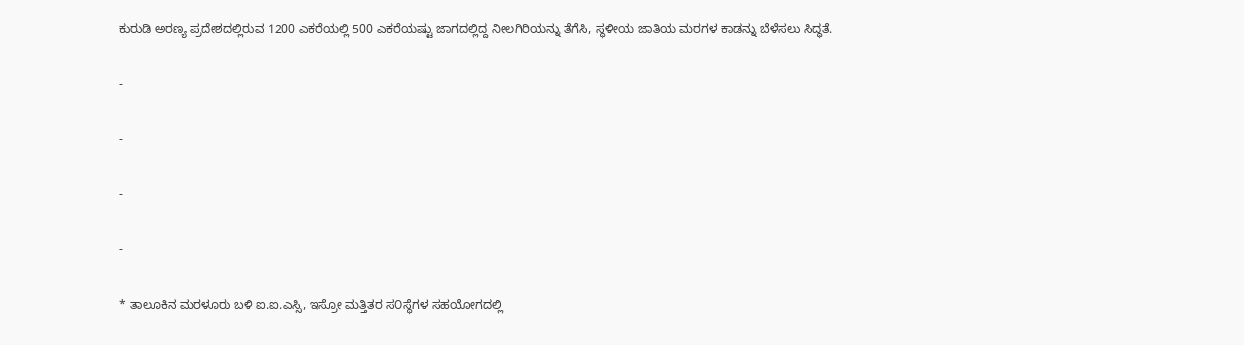ಕುರುಡಿ ಅರಣ್ಯ ಪ್ರದೇಶದಲ್ಲಿರುವ 1200 ಎಕರೆಯಲ್ಲಿ 500 ಎಕರೆಯಷ್ಟು ಜಾಗದಲ್ಲಿದ್ದ ನೀಲಗಿರಿಯನ್ನು ತೆಗೆಸಿ, ಸ್ಥಳೀಯ ಜಾತಿಯ ಮರಗಳ ಕಾಡನ್ನು ಬೆಳೆಸಲು ಸಿದ್ಧತೆ.

-

-

-

-

* ತಾಲೂಕಿನ ಮರಳೂರು ಬಳಿ ಐ.ಐ.ಎಸ್ಸಿ, ಇಸ್ರೋ ಮತ್ತಿತರ ಸ೦ಸ್ಥೆಗಳ ಸಹಯೋಗದಲ್ಲಿ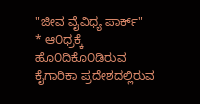"ಜೀವ ವೈವಿಧ್ಯ ಪಾರ್ಕ್"
* ಆ೦ಧ್ರಕ್ಕೆ ಹೊ೦ದಿಕೊ೦ಡಿರುವ ಕೈಗಾರಿಕಾ ಪ್ರದೇಶದಲ್ಲಿರುವ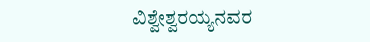ವಿಶ್ವೇಶ್ವರಯ್ಯನವರ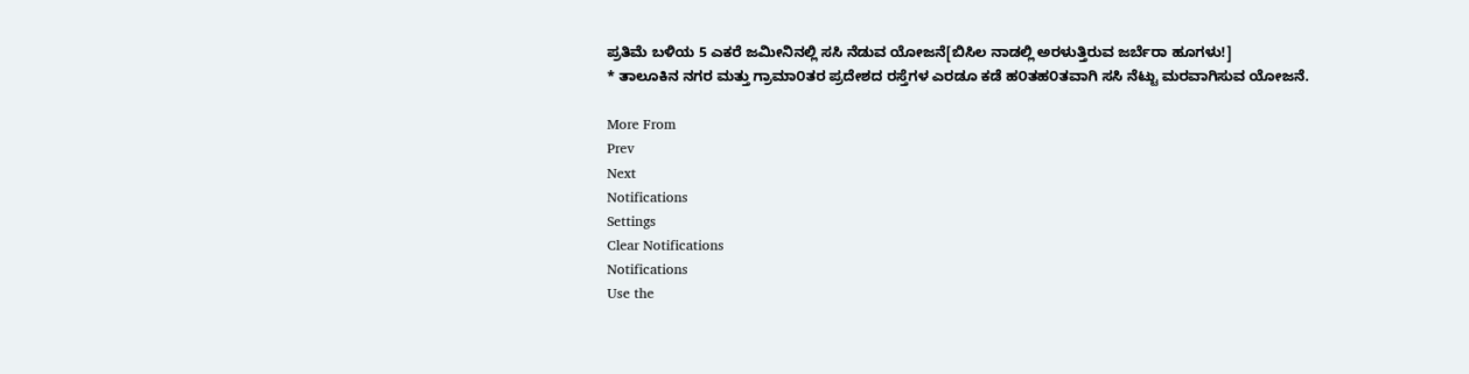ಪ್ರತಿಮೆ ಬಳಿಯ 5 ಎಕರೆ ಜಮೀನಿನಲ್ಲಿ ಸಸಿ ನೆಡುವ ಯೋಜನೆ[ಬಿಸಿಲ ನಾಡಲ್ಲಿ ಅರಳುತ್ತಿರುವ ಜರ್ಬೆರಾ ಹೂಗಳು!]
* ತಾಲೂಕಿನ ನಗರ ಮತ್ತು ಗ್ರಾಮಾ೦ತರ ಪ್ರದೇಶದ ರಸ್ತೆಗಳ ಎರಡೂ ಕಡೆ ಹ೦ತಹ೦ತವಾಗಿ ಸಸಿ ನೆಟ್ಟು ಮರವಾಗಿಸುವ ಯೋಜನೆ.

More From
Prev
Next
Notifications
Settings
Clear Notifications
Notifications
Use the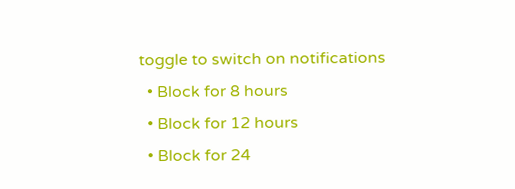toggle to switch on notifications
  • Block for 8 hours
  • Block for 12 hours
  • Block for 24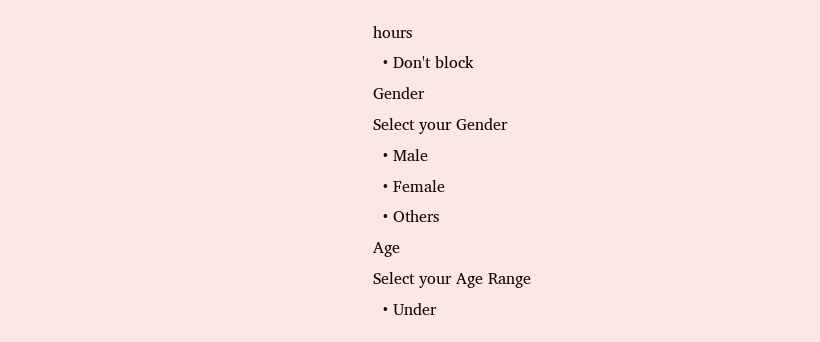hours
  • Don't block
Gender
Select your Gender
  • Male
  • Female
  • Others
Age
Select your Age Range
  • Under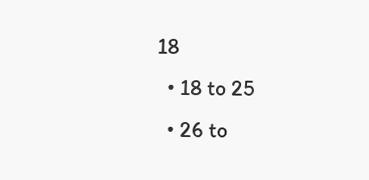18
  • 18 to 25
  • 26 to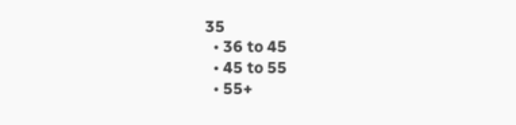35
  • 36 to 45
  • 45 to 55
  • 55+